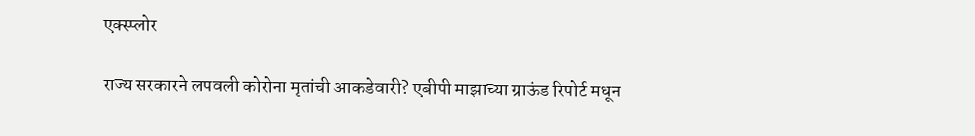एक्स्प्लोर

राज्य सरकारने लपवली कोरोना मृतांची आकडेवारी? एबीपी माझाच्या ग्राऊंड रिपोर्ट मधून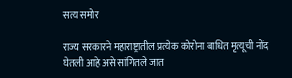सत्य समोर

राज्य सरकारने महाराष्ट्रातील प्रत्येक कोरोना बाधित मृत्यूची नोंद घेतली आहे असे सांगितले जात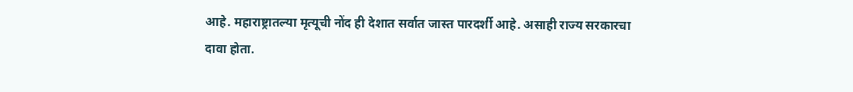आहे. महाराष्ट्रातल्या मृत्यूची नोंद ही देशात सर्वात जास्त पारदर्शी आहे. असाही राज्य सरकारचा दावा होता.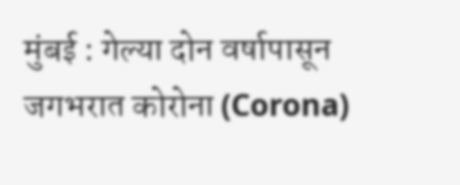मुंबई : गेल्या दोन वर्षापासून जगभरात कोरोना (Corona)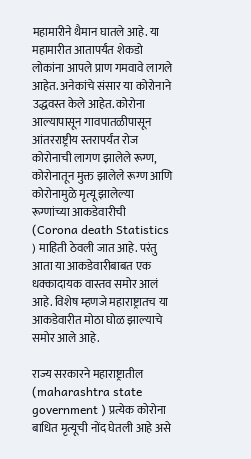महामारीने थैमान घातले आहे. या महामारीत आतापर्यंत शेकडो लोकांना आपले प्राण गमवावे लागले आहेत. अनेकांचे संसार या कोरोनाने उद्धवस्त केले आहेत. कोरोना आल्यापासून गावपातळीपासून आंतरराष्ट्रीय स्तरापर्यंत रोज कोरोनाची लागण झालेले रूग्ण, कोरोनातून मुक्त झालेले रूग्ण आणि कोरोनामुळे मृत्यू झालेल्या रूग्णांच्या आकडेवारीची (Corona death Statistics ) माहिती ठेवली जात आहे. परंतु आता या आकडेवारीबाबत एक धक्कादायक वास्तव समोर आलं आहे. विशेष म्हणजे महाराष्ट्रातच या आकडेवारीत मोठा घोळ झाल्याचे समोर आले आहे.

राज्य सरकारने महाराष्ट्रातील (maharashtra state government ) प्रत्येक कोरोना बाधित मृत्यूची नोंद घेतली आहे असे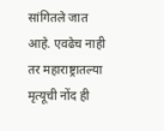सांगितले जात आहे. एवढेच नाही तर महाराष्ट्रातल्या मृत्यूची नोंद ही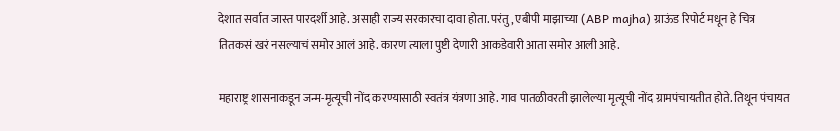देशात सर्वात जास्त पारदर्शी आहे. असाही राज्य सरकारचा दावा होता. परंतु, एबीपी माझाच्या (ABP majha) ग्राऊंड रिपोर्ट मधून हे चित्र तितकसं खरं नसल्याचं समोर आलं आहे. कारण त्याला पुष्टी देणारी आकडेवारी आता समोर आली आहे.

महाराष्ट्र शासनाकडून जन्म-मृत्यूची नोंद करण्यासाठी स्वतंत्र यंत्रणा आहे. गाव पातळीवरती झालेल्या मृत्यूची नोंद ग्रामपंचायतीत होते. तिथून पंचायत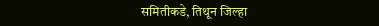समितीकडे, तिथून जिल्हा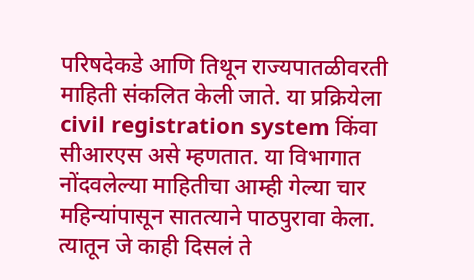परिषदेकडे आणि तिथून राज्यपातळीवरती माहिती संकलित केली जाते. या प्रक्रियेला civil registration system किंवा सीआरएस असे म्हणतात. या विभागात नोंदवलेल्या माहितीचा आम्ही गेल्या चार महिन्यांपासून सातत्याने पाठपुरावा केला. त्यातून जे काही दिसलं ते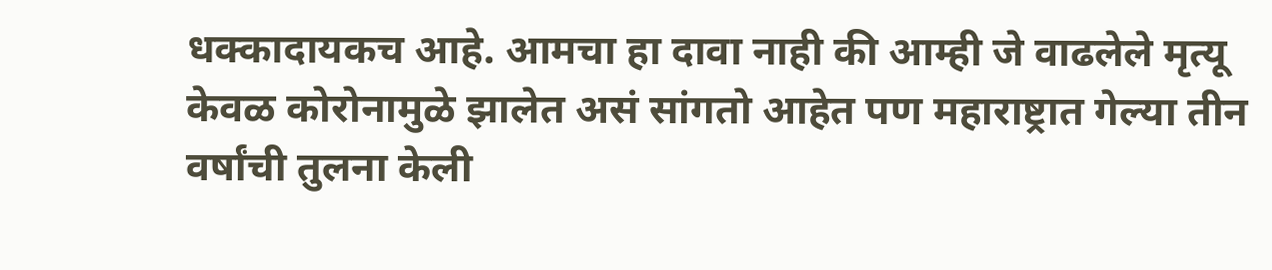धक्कादायकच आहे. आमचा हा दावा नाही की आम्ही जे वाढलेले मृत्यू केवळ कोरोनामुळे झालेत असं सांगतो आहेत पण महाराष्ट्रात गेल्या तीन वर्षांची तुलना केली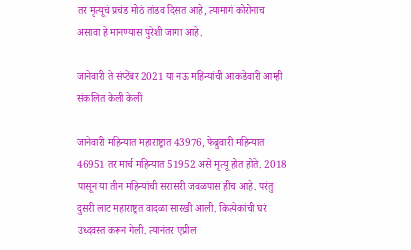तर मृत्यूचं प्रचंड मोठं तांडव दिसत आहे, त्यामागं कोरोनाच असावा हे मानण्यास पुरेशी जागा आहे.

जानेवारी ते संप्टेंबर 2021 या नऊ महिन्यांची आकडेवारी आम्ही संकलित केली केली

जानेवारी महिन्यात महाराष्ट्रात 43976, फेब्रुवारी महिन्यात 46951 तर मार्च महिन्यात 51952 असे मृत्यू होत होते. 2018 पासून या तीन महिन्यांची सरासरी जवळपास हीच आहे. परंतु दुसरी लाट महाराष्ट्रत वादळा सारखी आली. कित्येकांची घरं उध्दवस्त करून गेली. त्यानंतर एप्रील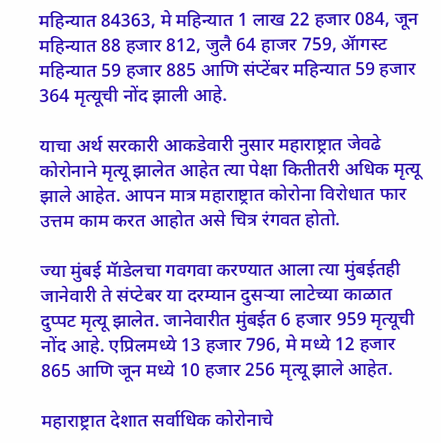महिन्यात 84363, मे महिन्यात 1 लाख 22 हजार 084, जून महिन्यात 88 हजार 812, जुलै 64 हाजर 759, ॲागस्ट महिन्यात 59 हजार 885 आणि संप्टेंबर महिन्यात 59 हजार 364 मृत्यूची नोंद झाली आहे.

याचा अर्थ सरकारी आकडेवारी नुसार महाराष्ट्रात जेवढे कोरोनाने मृत्यू झालेत आहेत त्या पेक्षा कितीतरी अधिक मृत्यू झाले आहेत. आपन मात्र महाराष्ट्रात कोरोना विरोधात फार उत्तम काम करत आहोत असे चित्र रंगवत होतो.

ज्या मुंबई मॅाडेलचा गवगवा करण्यात आला त्या मुंबईतही जानेवारी ते संप्टेबर या दरम्यान दुसऱ्या लाटेच्या काळात दुप्पट मृत्यू झालेत. जानेवारीत मुंबईत 6 हजार 959 मृत्यूची नोंद आहे. एप्रिलमध्ये 13 हजार 796, मे मध्ये 12 हजार 865 आणि जून मध्ये 10 हजार 256 मृत्यू झाले आहेत.

महाराष्ट्रात देशात सर्वाधिक कोरोनाचे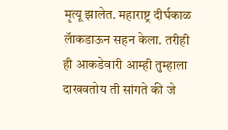मृत्यू झालेत. महाराष्ट्र दीर्घकाळ लॅाकडाऊन सहन केला. तरीही ही आकडेवारी आम्ही तुम्हाला दाखवतोय ती सांगते की जे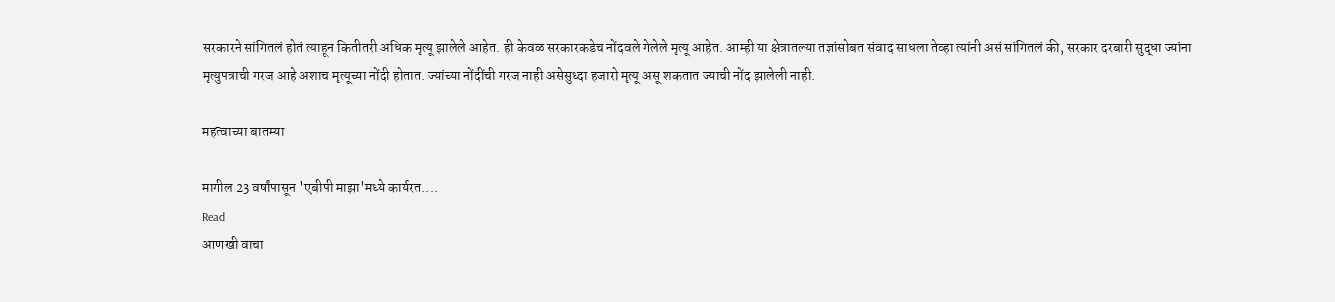सरकारने सांगितलं होतं त्याहून कितीतरी अधिक मृत्यू झालेले आहेत. ही केवळ सरकारकडेच नोंदवले गेलेले मृत्यू आहेत. आम्ही या क्षेत्रातल्या तज्ञांसोबत संवाद साधला तेव्हा त्यांनी असं सांगितलं की, सरकार दरबारी सुद्धा ज्यांना मृत्युपत्राची गरज आहे अशाच मृत्यूच्या नोंदी होतात. ज्यांच्या नोंदींची गरज नाही असेसुध्दा हजारो मृत्यू असू शकतात ज्याची नोंद झालेली नाही.

महत्वाच्या बातम्या

मागील 23 वर्षांपासून 'एबीपी माझा'मध्ये कार्यरत....
Read
आणखी वाचा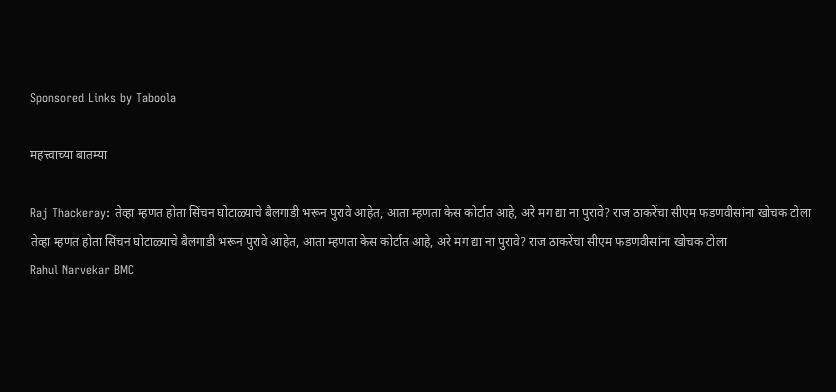Sponsored Links by Taboola

महत्त्वाच्या बातम्या

Raj Thackeray: तेव्हा म्हणत होता सिंचन घोटाळ्याचे बैलगाडी भरून पुरावे आहेत, आता म्हणता केस कोर्टात आहे, अरे मग द्या ना पुरावे? राज ठाकरेंचा सीएम फडणवीसांना खोचक टोला
तेव्हा म्हणत होता सिंचन घोटाळ्याचे बैलगाडी भरून पुरावे आहेत, आता म्हणता केस कोर्टात आहे, अरे मग द्या ना पुरावे? राज ठाकरेंचा सीएम फडणवीसांना खोचक टोला
Rahul Narvekar BMC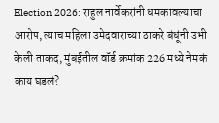Election 2026: राहुल नार्वेकरांनी धमकावल्याचा आरोप, त्याच महिला उमेदवाराच्या ठाकरे बंधूंनी उभी केली ताकद, मुंबईतील वॉर्ड क्रमांक 226 मध्ये नेमकं काय घडलं?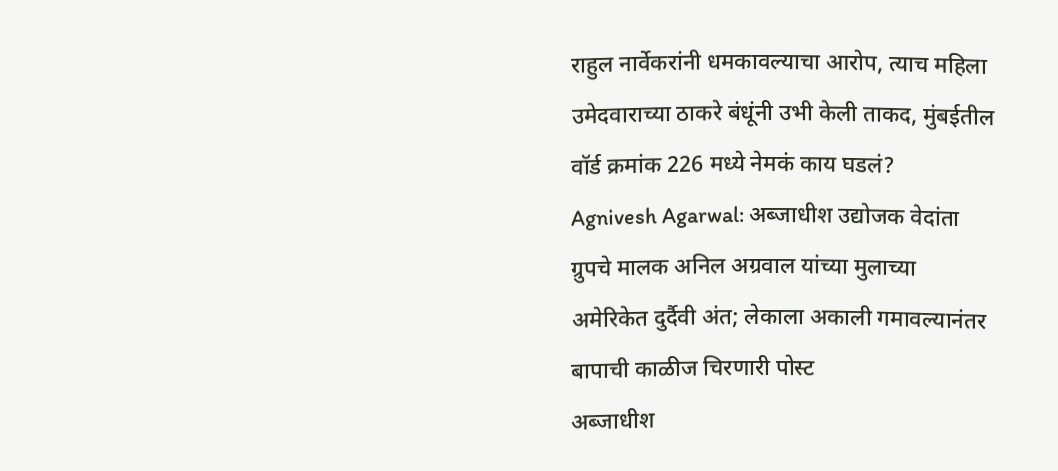राहुल नार्वेकरांनी धमकावल्याचा आरोप, त्याच महिला उमेदवाराच्या ठाकरे बंधूंनी उभी केली ताकद, मुंबईतील वॉर्ड क्रमांक 226 मध्ये नेमकं काय घडलं?
Agnivesh Agarwal: अब्जाधीश उद्योजक वेदांता ग्रुपचे मालक अनिल अग्रवाल यांच्या मुलाच्या अमेरिकेत दुर्दैवी अंत; लेकाला अकाली गमावल्यानंतर बापाची काळीज चिरणारी पोस्ट
अब्जाधीश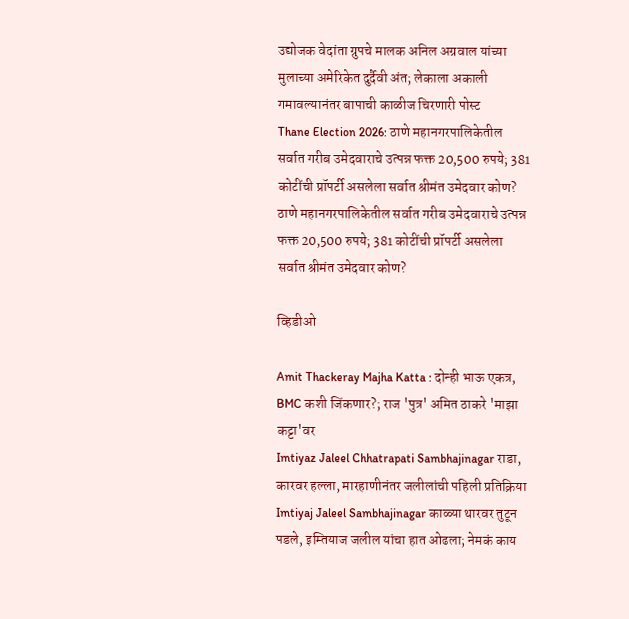उद्योजक वेदांता ग्रुपचे मालक अनिल अग्रवाल यांच्या मुलाच्या अमेरिकेत दुर्दैवी अंत; लेकाला अकाली गमावल्यानंतर बापाची काळीज चिरणारी पोस्ट
Thane Election 2026: ठाणे महानगरपालिकेतील सर्वात गरीब उमेदवाराचे उत्पन्न फक्त 20,500 रुपये; 381 कोटींची प्रॉपर्टी असलेला सर्वात श्रीमंत उमेदवार कोण?
ठाणे महानगरपालिकेतील सर्वात गरीब उमेदवाराचे उत्पन्न फक्त 20,500 रुपये; 381 कोटींची प्रॉपर्टी असलेला सर्वात श्रीमंत उमेदवार कोण?

व्हिडीओ

Amit Thackeray Majha Katta : दोन्ही भाऊ एकत्र, BMC कशी जिंकणार?; राज 'पुत्र' अमित ठाकरे 'माझा कट्टा'वर
Imtiyaz Jaleel Chhatrapati Sambhajinagar राडा, कारवर हल्ला, मारहाणीनंतर जलीलांची पहिली प्रतिक्रिया
Imtiyaj Jaleel Sambhajinagar काळ्या थारवर तुटून पडले, इम्तियाज जलील यांचा हात ओढला; नेमकं काय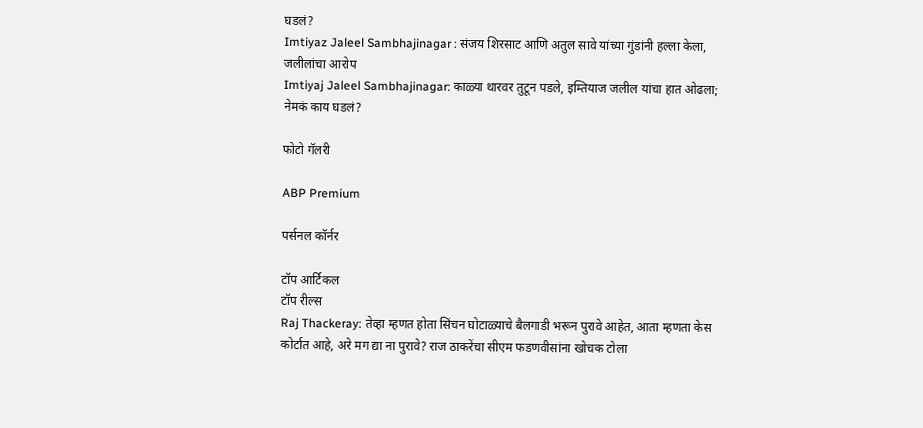घडलं?
Imtiyaz Jaleel Sambhajinagar : संजय शिरसाट आणि अतुल सावे यांच्या गुंडांनी हल्ला केला, जलीलांचा आरोप
Imtiyaj Jaleel Sambhajinagar: काळ्या थारवर तुटून पडले, इम्तियाज जलील यांचा हात ओढला; नेमकं काय घडलं?

फोटो गॅलरी

ABP Premium

पर्सनल कॉर्नर

टॉप आर्टिकल
टॉप रील्स
Raj Thackeray: तेव्हा म्हणत होता सिंचन घोटाळ्याचे बैलगाडी भरून पुरावे आहेत, आता म्हणता केस कोर्टात आहे, अरे मग द्या ना पुरावे? राज ठाकरेंचा सीएम फडणवीसांना खोचक टोला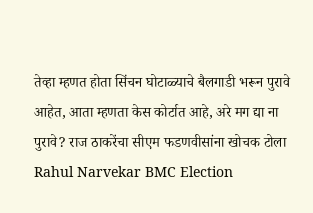तेव्हा म्हणत होता सिंचन घोटाळ्याचे बैलगाडी भरून पुरावे आहेत, आता म्हणता केस कोर्टात आहे, अरे मग द्या ना पुरावे? राज ठाकरेंचा सीएम फडणवीसांना खोचक टोला
Rahul Narvekar BMC Election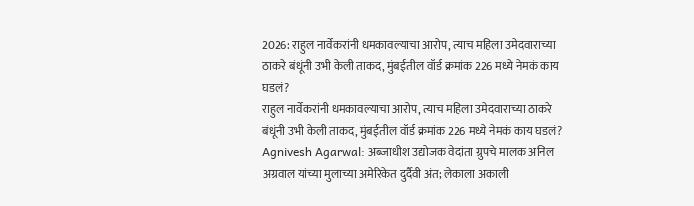2026: राहुल नार्वेकरांनी धमकावल्याचा आरोप, त्याच महिला उमेदवाराच्या ठाकरे बंधूंनी उभी केली ताकद, मुंबईतील वॉर्ड क्रमांक 226 मध्ये नेमकं काय घडलं?
राहुल नार्वेकरांनी धमकावल्याचा आरोप, त्याच महिला उमेदवाराच्या ठाकरे बंधूंनी उभी केली ताकद, मुंबईतील वॉर्ड क्रमांक 226 मध्ये नेमकं काय घडलं?
Agnivesh Agarwal: अब्जाधीश उद्योजक वेदांता ग्रुपचे मालक अनिल अग्रवाल यांच्या मुलाच्या अमेरिकेत दुर्दैवी अंत; लेकाला अकाली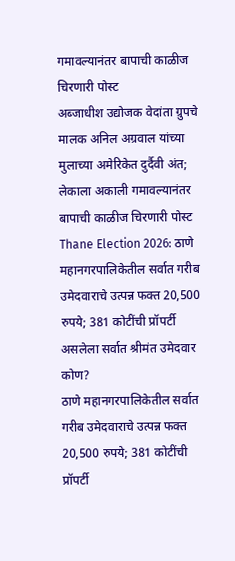गमावल्यानंतर बापाची काळीज चिरणारी पोस्ट
अब्जाधीश उद्योजक वेदांता ग्रुपचे मालक अनिल अग्रवाल यांच्या मुलाच्या अमेरिकेत दुर्दैवी अंत; लेकाला अकाली गमावल्यानंतर बापाची काळीज चिरणारी पोस्ट
Thane Election 2026: ठाणे महानगरपालिकेतील सर्वात गरीब उमेदवाराचे उत्पन्न फक्त 20,500 रुपये; 381 कोटींची प्रॉपर्टी असलेला सर्वात श्रीमंत उमेदवार कोण?
ठाणे महानगरपालिकेतील सर्वात गरीब उमेदवाराचे उत्पन्न फक्त 20,500 रुपये; 381 कोटींची प्रॉपर्टी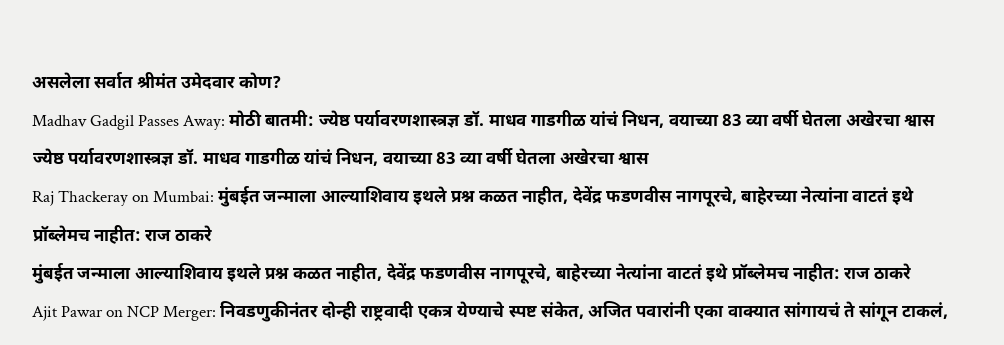असलेला सर्वात श्रीमंत उमेदवार कोण?
Madhav Gadgil Passes Away: मोठी बातमी: ज्येष्ठ पर्यावरणशास्त्रज्ञ डॉ. माधव गाडगीळ यांचं निधन, वयाच्या 83 व्या वर्षी घेतला अखेरचा श्वास
ज्येष्ठ पर्यावरणशास्त्रज्ञ डॉ. माधव गाडगीळ यांचं निधन, वयाच्या 83 व्या वर्षी घेतला अखेरचा श्वास
Raj Thackeray on Mumbai: मुंबईत जन्माला आल्याशिवाय इथले प्रश्न कळत नाहीत, देवेंद्र फडणवीस नागपूरचे, बाहेरच्या नेत्यांना वाटतं इथे प्रॉब्लेमच नाहीत: राज ठाकरे
मुंबईत जन्माला आल्याशिवाय इथले प्रश्न कळत नाहीत, देवेंद्र फडणवीस नागपूरचे, बाहेरच्या नेत्यांना वाटतं इथे प्रॉब्लेमच नाहीत: राज ठाकरे
Ajit Pawar on NCP Merger: निवडणुकीनंतर दोन्ही राष्ट्रवादी एकत्र येण्याचे स्पष्ट संकेत, अजित पवारांनी एका वाक्यात सांगायचं ते सांगून टाकलं,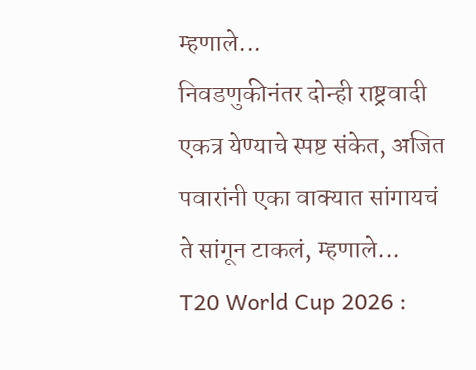म्हणाले...
निवडणुकीनंतर दोन्ही राष्ट्रवादी एकत्र येण्याचे स्पष्ट संकेत, अजित पवारांनी एका वाक्यात सांगायचं ते सांगून टाकलं, म्हणाले...
T20 World Cup 2026 :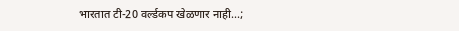भारतात टी-20 वर्ल्डकप खेळणार नाही...;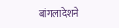बांगलादेशने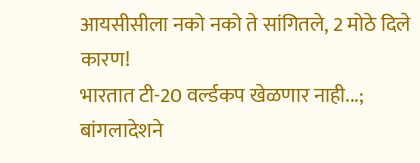आयसीसीला नको नको ते सांगितले, 2 मोठे दिले कारण!
भारतात टी-20 वर्ल्डकप खेळणार नाही...; बांगलादेशने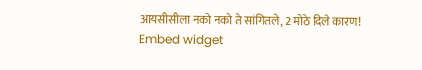आयसीसीला नको नको ते सांगितले, 2 मोठे दिले कारण!
Embed widget